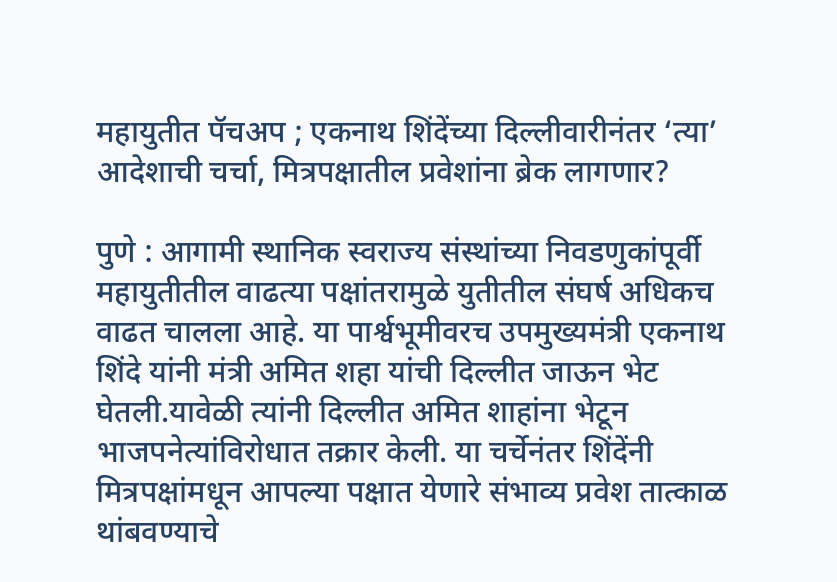महायुतीत पॅचअप ; एकनाथ शिंदेंच्या दिल्लीवारीनंतर ‘त्या’ आदेशाची चर्चा, मित्रपक्षातील प्रवेशांना ब्रेक लागणार?

पुणे : आगामी स्थानिक स्वराज्य संस्थांच्या निवडणुकांपूर्वी महायुतीतील वाढत्या पक्षांतरामुळे युतीतील संघर्ष अधिकच वाढत चालला आहे. या पार्श्वभूमीवरच उपमुख्यमंत्री एकनाथ शिंदे यांनी मंत्री अमित शहा यांची दिल्लीत जाऊन भेट घेतली.यावेळी त्यांनी दिल्लीत अमित शाहांना भेटून भाजपनेत्यांविरोधात तक्रार केली. या चर्चेनंतर शिंदेंनी मित्रपक्षांमधून आपल्या पक्षात येणारे संभाव्य प्रवेश तात्काळ थांबवण्याचे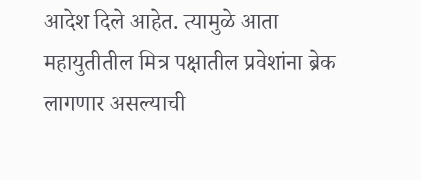आदेश दिले आहेत. त्यामुळे आता महायुतीतील मित्र पक्षातील प्रवेशांना ब्रेक लागणार असल्याची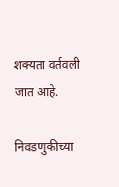शक्यता वर्तवली जात आहे.

निवडणुकीच्या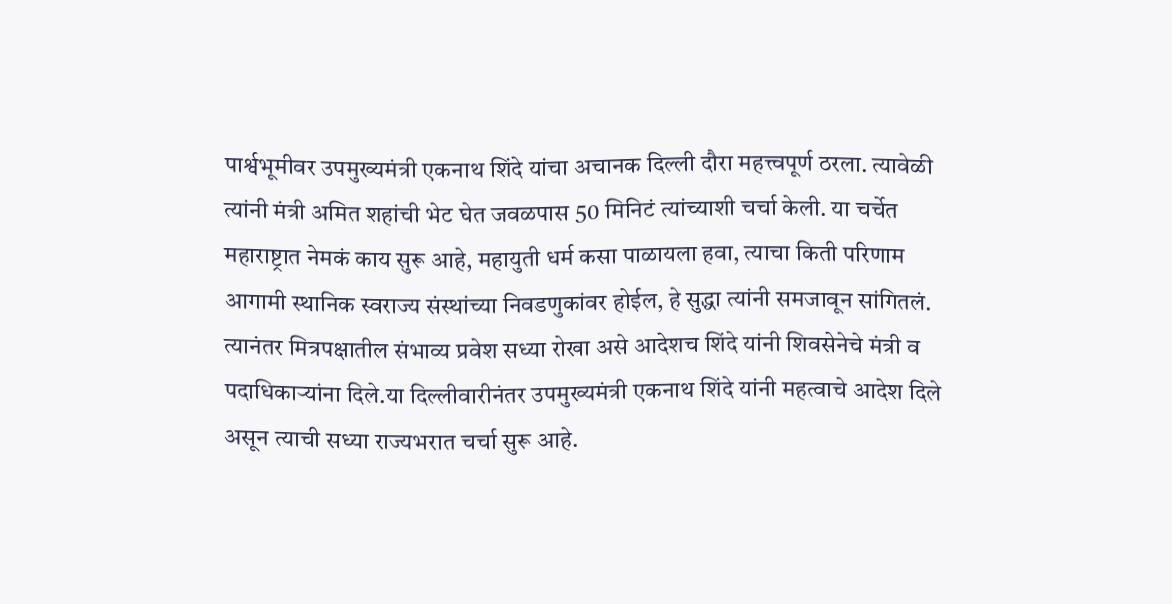पार्श्वभूमीवर उपमुख्यमंत्री एकनाथ शिंदे यांचा अचानक दिल्ली दौरा महत्त्वपूर्ण ठरला. त्यावेळी त्यांनी मंत्री अमित शहांची भेट घेत जवळपास 50 मिनिटं त्यांच्याशी चर्चा केली. या चर्चेत महाराष्ट्रात नेमकं काय सुरू आहे, महायुती धर्म कसा पाळायला हवा, त्याचा किती परिणाम आगामी स्थानिक स्वराज्य संस्थांच्या निवडणुकांवर होईल, हे सुद्धा त्यांनी समजावून सांगितलं. त्यानंतर मित्रपक्षातील संभाव्य प्रवेश सध्या रोखा असे आदेशच शिंदे यांनी शिवसेनेचे मंत्री व पदाधिकाऱ्यांना दिले.या दिल्लीवारीनंतर उपमुख्यमंत्री एकनाथ शिंदे यांनी महत्वाचे आदेश दिले असून त्याची सध्या राज्यभरात चर्चा सुरू आहे.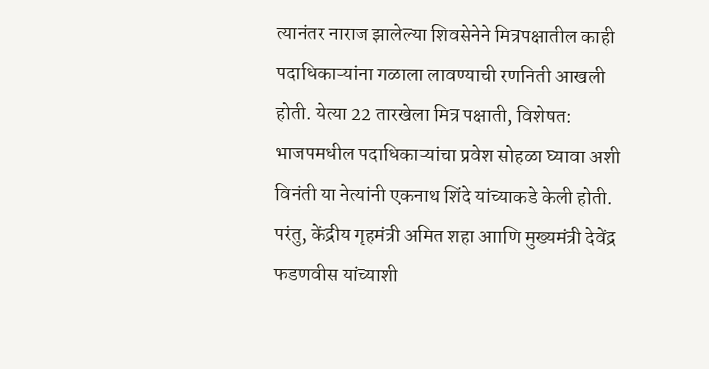त्यानंतर नाराज झालेल्या शिवसेनेने मित्रपक्षातील काही पदाधिकाऱ्यांना गळाला लावण्याची रणनिती आखली होती. येत्या 22 तारखेला मित्र पक्षाती, विशेषत: भाजपमधील पदाधिकाऱ्यांचा प्रवेश सोहळा घ्यावा अशी विनंती या नेत्यांनी एकनाथ शिंदे यांच्याकडे केली होती. परंतु, केंद्रीय गृहमंत्री अमित शहा आाणि मुख्यमंत्री देवेंद्र फडणवीस यांच्याशी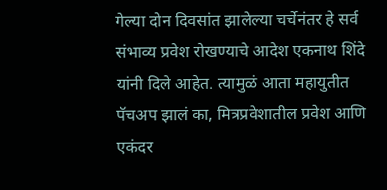गेल्या दोन दिवसांत झालेल्या चर्चेनंतर हे सर्व संभाव्य प्रवेश रोखण्याचे आदेश एकनाथ शिंदे यांनी दिले आहेत. त्यामुळं आता महायुतीत पॅचअप झालं का, मित्रप्रवेशातील प्रवेश आणि एकंदर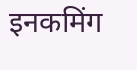इनकमिंग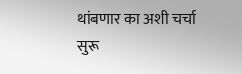थांबणार का अशी चर्चा सुरू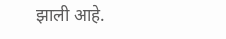झाली आहे.